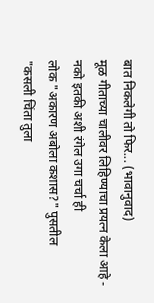बात निकलेगी तो फिर... (भावानुवाद)
मूळ गीताच्या चालीवर लिहिण्याचा प्रयत्न केला आहे -
नको इतकी अशी रंगेल उगा चर्चा ही
लोक "अकारण अबोला कशास?" पुसतील
"कसली चिंता तुला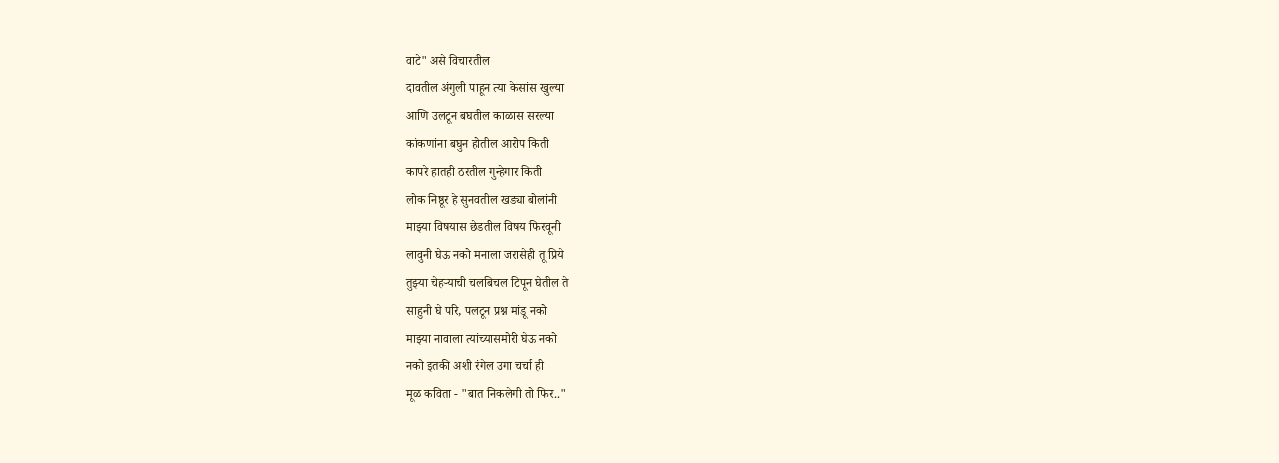वाटे" असे विचारतील
दावतील अंगुली पाहून त्या केसांस खुल्या
आणि उलटून बघतील काळास सरल्या
कांकणांना बघुन होतील आरोप किती
कापरे हातही ठरतील गुन्हेगार किती
लोक निष्ठूर हे सुनवतील खड्या बोलांनी
माझ्या विषयास छेडतील विषय फिरवूनी
लावुनी घेऊ नको मनाला जरासेही तू प्रिये
तुझ्या चेहऱ्याची चलबिचल टिपून घेतील ते
साहुनी घे परि, पलटून प्रश्न मांडू नको
माझ्या नावाला त्यांच्यासमोरी घेऊ नको
नको इतकी अशी रंगेल उगा चर्चा ही
मूळ कविता - "बात निकलेगी तो फिर.."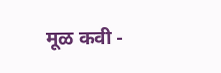मूळ कवी -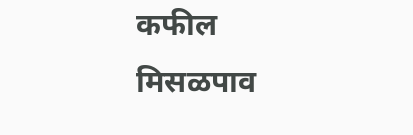कफील
मिसळपाव